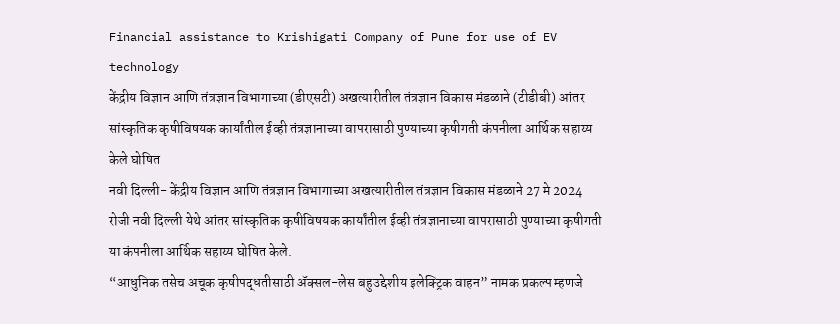Financial assistance to Krishigati Company of Pune for use of EV technology
केंद्रीय विज्ञान आणि तंत्रज्ञान विभागाच्या (डीएसटी) अखत्यारीतील तंत्रज्ञान विकास मंडळाने (टीडीबी) आंतर सांस्कृतिक कृषीविषयक कार्यांतील ईव्ही तंत्रज्ञानाच्या वापरासाठी पुण्याच्या कृषीगती कंपनीला आर्थिक सहाय्य केले घोषित
नवी दिल्ली- केंद्रीय विज्ञान आणि तंत्रज्ञान विभागाच्या अखत्यारीतील तंत्रज्ञान विकास मंडळाने 27 मे 2024 रोजी नवी दिल्ली येथे आंतर सांस्कृतिक कृषीविषयक कार्यांतील ईव्ही तंत्रज्ञानाच्या वापरासाठी पुण्याच्या कृषीगती या कंपनीला आर्थिक सहाय्य घोषित केले.
“आधुनिक तसेच अचूक कृषीपद्धतीसाठी ॲक्सल-लेस बहुउद्देशीय इलेक्ट्रिक वाहन” नामक प्रकल्प म्हणजे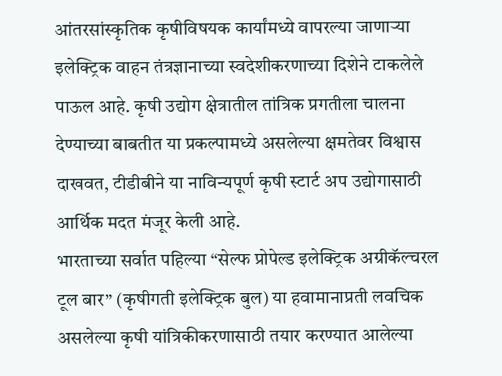आंतरसांस्कृतिक कृषीविषयक कार्यांमध्ये वापरल्या जाणाऱ्या इलेक्ट्रिक वाहन तंत्रज्ञानाच्या स्वदेशीकरणाच्या दिशेने टाकलेले पाऊल आहे. कृषी उद्योग क्षेत्रातील तांत्रिक प्रगतीला चालना देण्याच्या बाबतीत या प्रकल्पामध्ये असलेल्या क्षमतेवर विश्वास दाखवत, टीडीबीने या नाविन्यपूर्ण कृषी स्टार्ट अप उद्योगासाठी आर्थिक मदत मंजूर केली आहे.
भारताच्या सर्वात पहिल्या “सेल्फ प्रोपेल्ड इलेक्ट्रिक अग्रीकॅल्चरल टूल बार” (कृषीगती इलेक्ट्रिक बुल) या हवामानाप्रती लवचिक असलेल्या कृषी यांत्रिकीकरणासाठी तयार करण्यात आलेल्या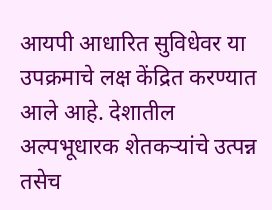आयपी आधारित सुविधेवर या उपक्रमाचे लक्ष केंद्रित करण्यात आले आहे. देशातील अल्पभूधारक शेतकऱ्यांचे उत्पन्न तसेच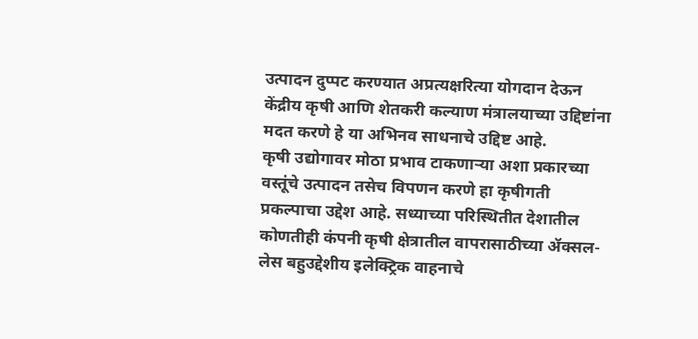उत्पादन दुप्पट करण्यात अप्रत्यक्षरित्या योगदान देऊन केंद्रीय कृषी आणि शेतकरी कल्याण मंत्रालयाच्या उद्दिष्टांना मदत करणे हे या अभिनव साधनाचे उद्दिष्ट आहे.
कृषी उद्योगावर मोठा प्रभाव टाकणाऱ्या अशा प्रकारच्या वस्तूंचे उत्पादन तसेच विपणन करणे हा कृषीगती प्रकल्पाचा उद्देश आहे. सध्याच्या परिस्थितीत देशातील कोणतीही कंपनी कृषी क्षेत्रातील वापरासाठीच्या ॲक्सल-लेस बहुउद्देशीय इलेक्ट्रिक वाहनाचे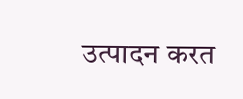उत्पादन करत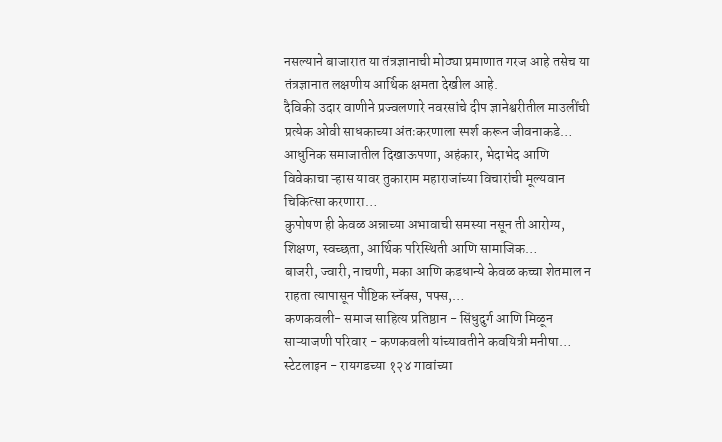नसल्याने बाजारात या तंत्रज्ञानाची मोठ्या प्रमाणात गरज आहे तसेच या तंत्रज्ञानात लक्षणीय आर्थिक क्षमता देखील आहे.
दैविकी उदार वाणीने प्रज्वलणारे नवरसांचे दीप ज्ञानेश्वरीतील माउलींची प्रत्येक ओवी साधकाच्या अंतःकरणाला स्पर्श करून जीवनाकडे…
आधुनिक समाजातील दिखाऊपणा, अहंकार, भेदाभेद आणि विवेकाचा ऱ्हास यावर तुकाराम महाराजांच्या विचारांची मूल्यवान चिकित्सा करणारा…
कुपोषण ही केवळ अन्नाच्या अभावाची समस्या नसून ती आरोग्य, शिक्षण, स्वच्छता, आर्थिक परिस्थिती आणि सामाजिक…
बाजरी, ज्वारी, नाचणी, मका आणि कडधान्ये केवळ कच्चा शेतमाल न राहता त्यापासून पौष्टिक स्नॅक्स, पफ्स,…
कणकवली- समाज साहित्य प्रतिष्ठान - सिंधुदुर्ग आणि मिळून साऱ्याजणी परिवार - कणकवली यांच्यावतीने कवयित्री मनीषा…
स्टेटलाइन - रायगडच्या १२४ गावांच्या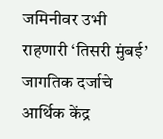जमिनीवर उभी राहणारी ‘तिसरी मुंबई’ जागतिक दर्जाचे आर्थिक केंद्र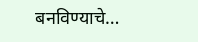बनविण्याचे…